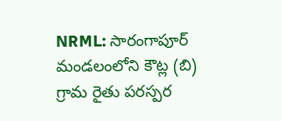NRML: సారంగాపూర్ మండలంలోని కౌట్ల (బి) గ్రామ రైతు పరస్పర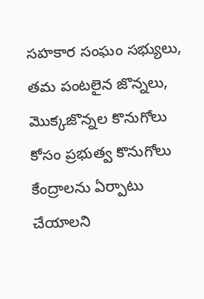సహకార సంఘం సభ్యులు, తమ పంటలైన జొన్నలు, మొక్కజొన్నల కొనుగోలు కోసం ప్రభుత్వ కొనుగోలు కేంద్రాలను ఏర్పాటు చేయాలని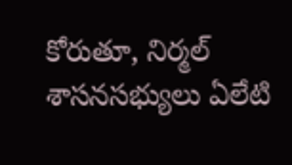కోరుతూ, నిర్మల్ శాసనసభ్యులు ఏలేటి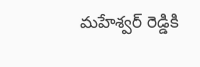మహేశ్వర్ రెడ్డికి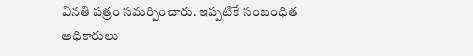వినతి పత్రం సమర్పించారు. ఇప్పటికే సంబంధిత అధికారులు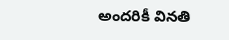అందరికీ వినతి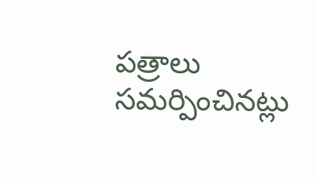పత్రాలు సమర్పించినట్లు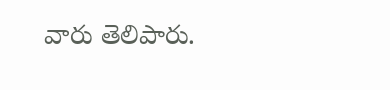వారు తెలిపారు.